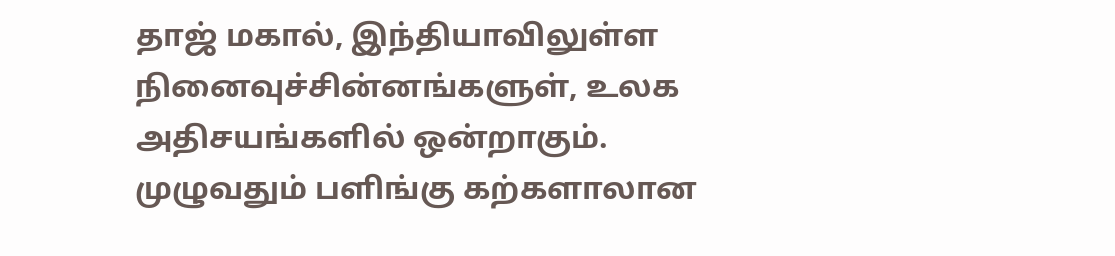தாஜ் மகால், இந்தியாவிலுள்ள நினைவுச்சின்னங்களுள், உலக அதிசயங்களில் ஒன்றாகும். முழுவதும் பளிங்கு கற்களாலான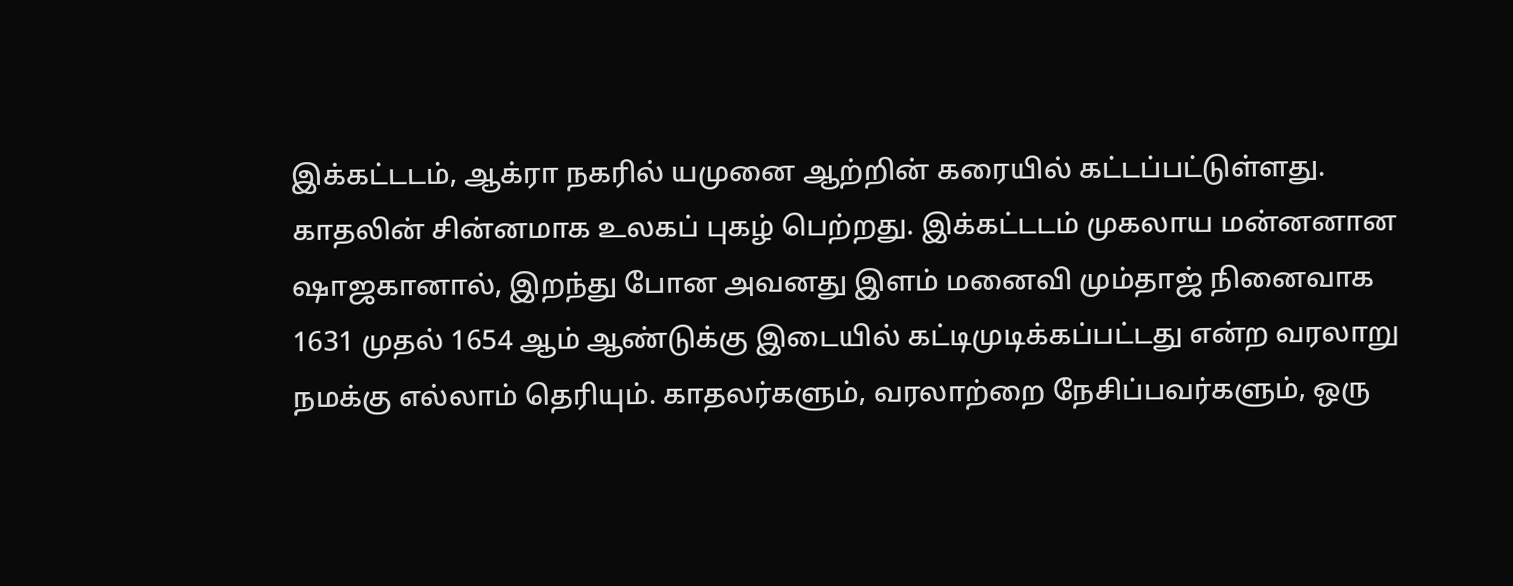இக்கட்டடம், ஆக்ரா நகரில் யமுனை ஆற்றின் கரையில் கட்டப்பட்டுள்ளது.
காதலின் சின்னமாக உலகப் புகழ் பெற்றது. இக்கட்டடம் முகலாய மன்னனான ஷாஜகானால், இறந்து போன அவனது இளம் மனைவி மும்தாஜ் நினைவாக 1631 முதல் 1654 ஆம் ஆண்டுக்கு இடையில் கட்டிமுடிக்கப்பட்டது என்ற வரலாறு நமக்கு எல்லாம் தெரியும். காதலர்களும், வரலாற்றை நேசிப்பவர்களும், ஒரு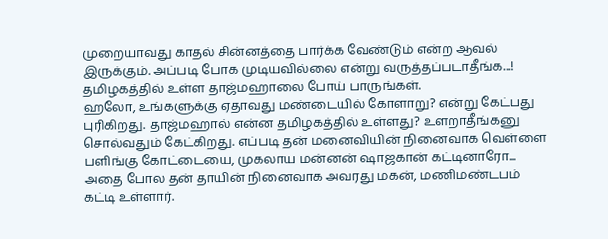முறையாவது காதல் சின்னத்தை பார்க்க வேண்டும் என்ற ஆவல் இருக்கும். அப்படி போக முடியவில்லை என்று வருத்தப்படாதீங்க...! தமிழகத்தில் உள்ள தாஜ்மஹாலை போய் பாருங்கள்.
ஹலோ, உங்களுக்கு ஏதாவது மண்டையில் கோளாறு? என்று கேட்பது புரிகிறது. தாஜ்மஹால் என்ன தமிழகத்தில் உள்ளது? உளறாதீங்கனு சொல்வதும் கேட்கிறது. எப்படி தன் மனைவியின் நினைவாக வெள்ளை பளிங்கு கோட்டையை, முகலாய மன்னன் ஷாஜகான் கட்டினாரோ... அதை போல தன் தாயின் நினைவாக அவரது மகன், மணிமண்டபம் கட்டி உள்ளார்.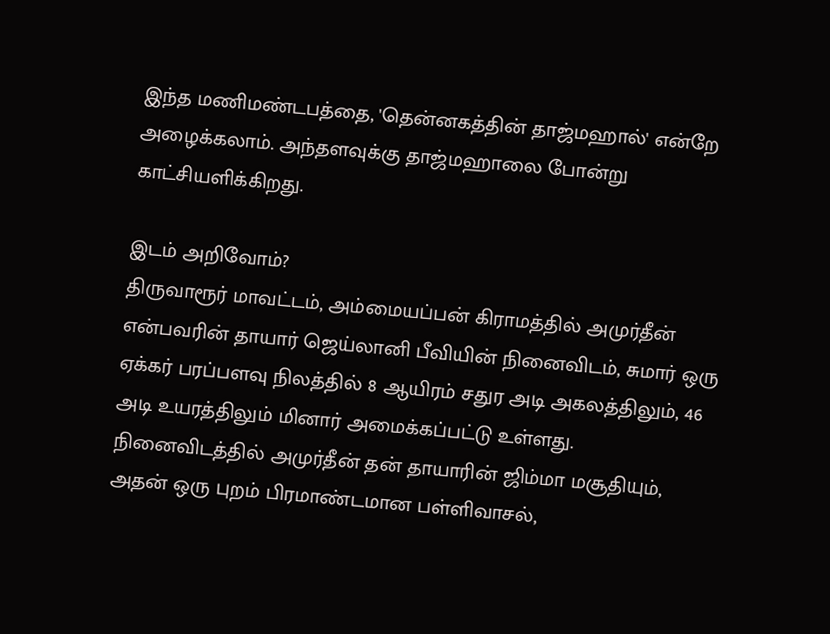இந்த மணிமண்டபத்தை, 'தென்னகத்தின் தாஜ்மஹால்' என்றே அழைக்கலாம். அந்தளவுக்கு தாஜ்மஹாலை போன்று காட்சியளிக்கிறது.

இடம் அறிவோம்?
திருவாரூர் மாவட்டம், அம்மையப்பன் கிராமத்தில் அமுர்தீன் என்பவரின் தாயார் ஜெய்லானி பீவியின் நினைவிடம், சுமார் ஒரு ஏக்கர் பரப்பளவு நிலத்தில் 8 ஆயிரம் சதுர அடி அகலத்திலும், 46 அடி உயரத்திலும் மினார் அமைக்கப்பட்டு உள்ளது.
நினைவிடத்தில் அமுர்தீன் தன் தாயாரின் ஜிம்மா மசூதியும், அதன் ஒரு புறம் பிரமாண்டமான பள்ளிவாசல்,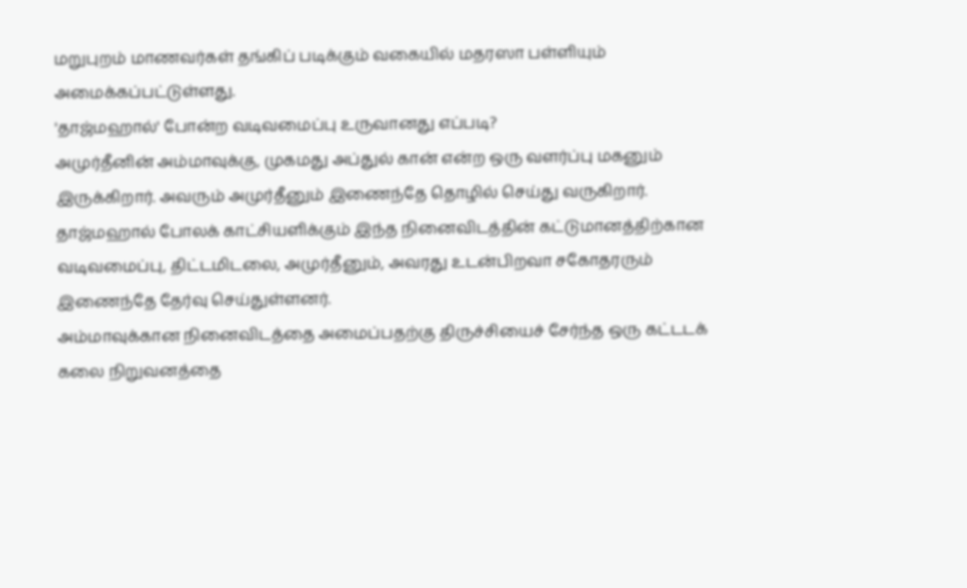மறுபுறம் மாணவர்கள் தங்கிப் படிக்கும் வகையில் மதரஸா பள்ளியும் அமைக்கப்பட்டுள்ளது.
'தாஜ்மஹால்' போன்ற வடிவமைப்பு உருவானது எப்படி?
அமுர்தீனின் அம்மாவுக்கு, முகமது அப்துல் கான் என்ற ஒரு வளர்ப்பு மகனும் இருக்கிறார். அவரும் அமுர்தீனும் இணைந்தே தொழில் செய்து வருகிறார். தாஜ்மஹால் போலக் காட்சியளிக்கும் இந்த நினைவிடத்தின் கட்டுமானத்திற்கான வடிவமைப்பு, திட்டமிடலை, அமுர்தீனும், அவரது உடன்பிறவா சகோதரரும் இணைந்தே தேர்வு செய்துள்ளனர்.
அம்மாவுக்கான நினைவிடத்தை அமைப்பதற்கு திருச்சியைச் சேர்ந்த ஒரு கட்டடக் கலை நிறுவனத்தை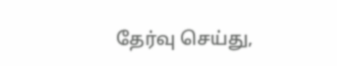தேர்வு செய்து,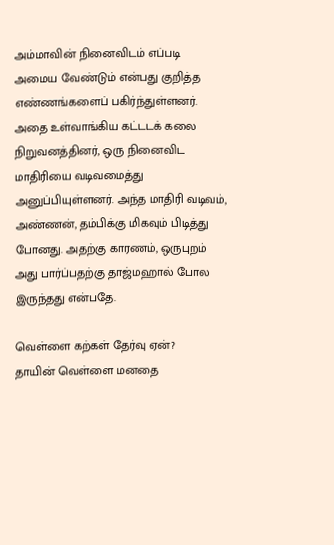அம்மாவின் நினைவிடம் எப்படி அமைய வேண்டும் என்பது குறித்த எண்ணங்களைப் பகிர்ந்துள்ளனர்.
அதை உள்வாங்கிய கட்டடக் கலை நிறுவனத்தினர், ஒரு நினைவிட மாதிரியை வடிவமைத்து அனுப்பியுள்ளனர். அந்த மாதிரி வடிவம், அண்ணன், தம்பிக்கு மிகவும் பிடித்து போனது. அதற்கு காரணம், ஒருபுறம் அது பார்ப்பதற்கு தாஜ்மஹால் போல இருந்தது என்பதே.

வெள்ளை கற்கள் தேர்வு ஏன்?
தாயின் வெள்ளை மனதை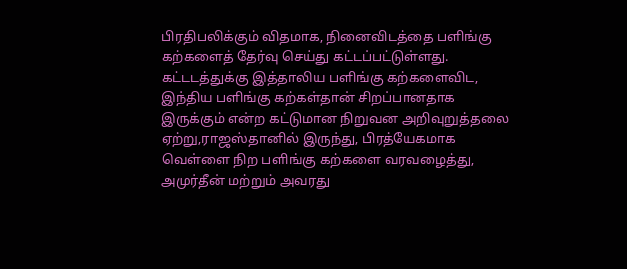பிரதிபலிக்கும் விதமாக, நினைவிடத்தை பளிங்கு கற்களைத் தேர்வு செய்து கட்டப்பட்டுள்ளது. கட்டடத்துக்கு இத்தாலிய பளிங்கு கற்களைவிட, இந்திய பளிங்கு கற்கள்தான் சிறப்பானதாக இருக்கும் என்ற கட்டுமான நிறுவன அறிவுறுத்தலை ஏற்று,ராஜஸ்தானில் இருந்து, பிரத்யேகமாக வெள்ளை நிற பளிங்கு கற்களை வரவழைத்து, அமுர்தீன் மற்றும் அவரது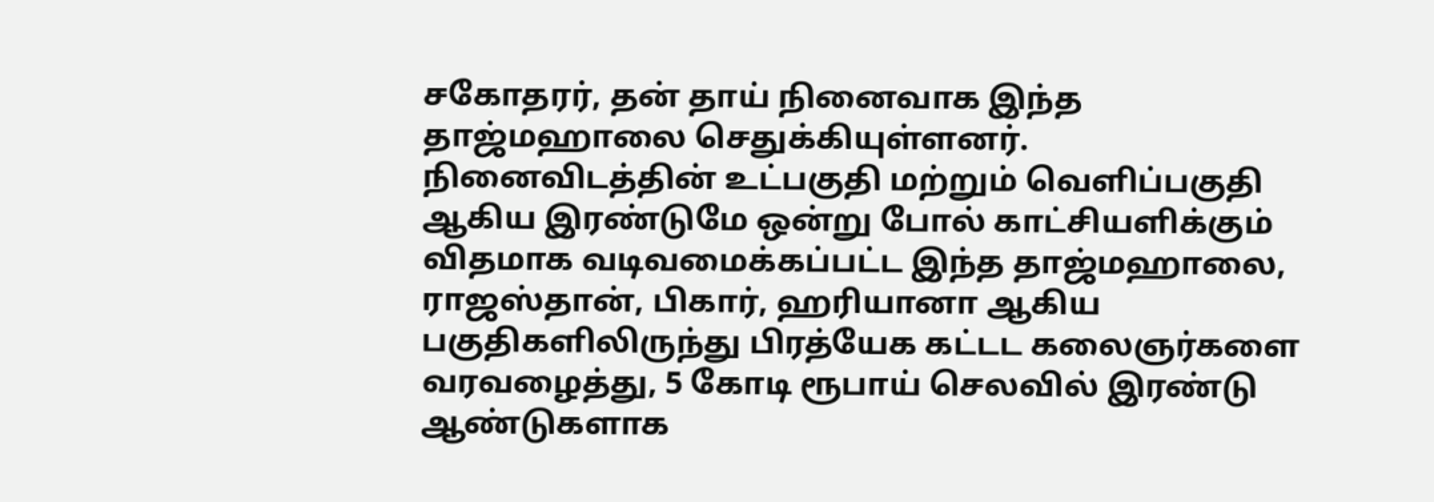சகோதரர், தன் தாய் நினைவாக இந்த தாஜ்மஹாலை செதுக்கியுள்ளனர்.
நினைவிடத்தின் உட்பகுதி மற்றும் வெளிப்பகுதி ஆகிய இரண்டுமே ஒன்று போல் காட்சியளிக்கும் விதமாக வடிவமைக்கப்பட்ட இந்த தாஜ்மஹாலை, ராஜஸ்தான், பிகார், ஹரியானா ஆகிய பகுதிகளிலிருந்து பிரத்யேக கட்டட கலைஞர்களை வரவழைத்து, 5 கோடி ரூபாய் செலவில் இரண்டு ஆண்டுகளாக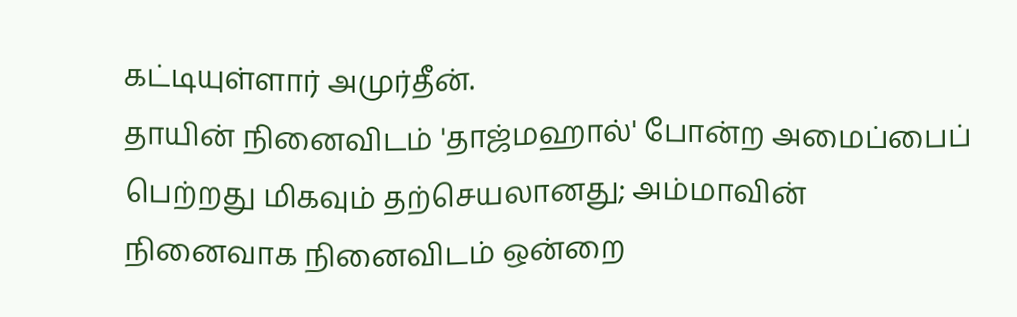கட்டியுள்ளார் அமுர்தீன்.
தாயின் நினைவிடம் 'தாஜ்மஹால்' போன்ற அமைப்பைப் பெற்றது மிகவும் தற்செயலானது; அம்மாவின் நினைவாக நினைவிடம் ஒன்றை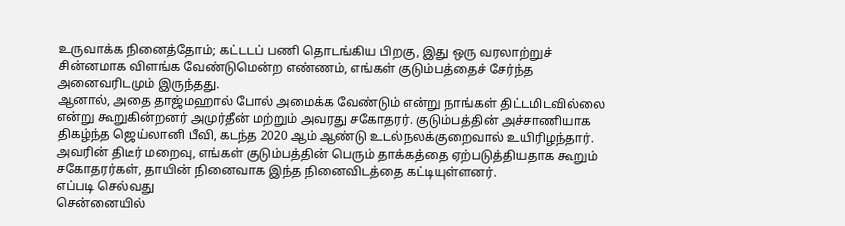உருவாக்க நினைத்தோம்; கட்டடப் பணி தொடங்கிய பிறகு, இது ஒரு வரலாற்றுச் சின்னமாக விளங்க வேண்டுமென்ற எண்ணம், எங்கள் குடும்பத்தைச் சேர்ந்த அனைவரிடமும் இருந்தது.
ஆனால், அதை தாஜ்மஹால் போல் அமைக்க வேண்டும் என்று நாங்கள் திட்டமிடவில்லை என்று கூறுகின்றனர் அமுர்தீன் மற்றும் அவரது சகோதரர். குடும்பத்தின் அச்சாணியாக திகழ்ந்த ஜெய்லானி பீவி, கடந்த 2020 ஆம் ஆண்டு உடல்நலக்குறைவால் உயிரிழந்தார். அவரின் திடீர் மறைவு, எங்கள் குடும்பத்தின் பெரும் தாக்கத்தை ஏற்படுத்தியதாக கூறும் சகோதரர்கள், தாயின் நினைவாக இந்த நினைவிடத்தை கட்டியுள்ளனர்.
எப்படி செல்வது
சென்னையில்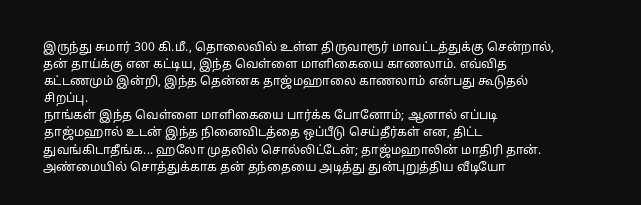இருந்து சுமார் 300 கி.மீ., தொலைவில் உள்ள திருவாரூர் மாவட்டத்துக்கு சென்றால், தன் தாய்க்கு என கட்டிய, இந்த வெள்ளை மாளிகையை காணலாம். எவ்வித கட்டணமும் இன்றி, இந்த தென்னக தாஜ்மஹாலை காணலாம் என்பது கூடுதல் சிறப்பு.
நாங்கள் இந்த வெள்ளை மாளிகையை பார்க்க போனோம்; ஆனால் எப்படி தாஜ்மஹால் உடன் இந்த நினைவிடத்தை ஒப்பீடு செய்தீர்கள் என, திட்ட துவங்கிடாதீங்க... ஹலோ முதலில் சொல்லிட்டேன்; தாஜ்மஹாலின் மாதிரி தான்.
அண்மையில் சொத்துக்காக தன் தந்தையை அடித்து துன்புறுத்திய வீடியோ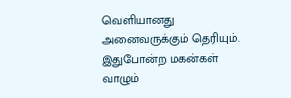வெளியானது அனைவருக்கும் தெரியும். இதுபோன்ற மகன்கள் வாழும்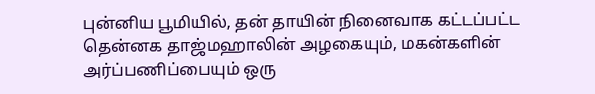புன்னிய பூமியில், தன் தாயின் நினைவாக கட்டப்பட்ட தென்னக தாஜ்மஹாலின் அழகையும், மகன்களின் அர்ப்பணிப்பையும் ஒரு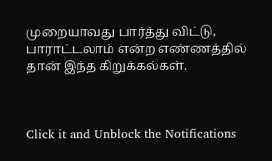முறையாவது பார்த்து விட்டு, பாராட்டலாம் என்ற எண்ணத்தில் தான் இந்த கிறுக்கல்கள்.



Click it and Unblock the Notifications